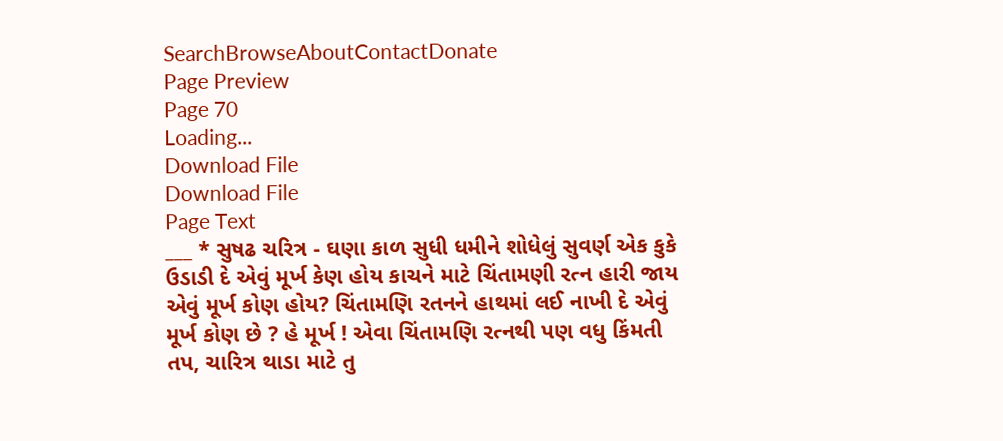SearchBrowseAboutContactDonate
Page Preview
Page 70
Loading...
Download File
Download File
Page Text
___ * સુષઢ ચરિત્ર - ઘણા કાળ સુધી ધમીને શોધેલું સુવર્ણ એક કુકે ઉડાડી દે એવું મૂર્ખ કેણ હોય કાચને માટે ચિંતામણી રત્ન હારી જાય એવું મૂર્ખ કોણ હોય? ચિંતામણિ રતનને હાથમાં લઈ નાખી દે એવું મૂર્ખ કોણ છે ? હે મૂર્ખ ! એવા ચિંતામણિ રત્નથી પણ વધુ કિંમતી તપ, ચારિત્ર થાડા માટે તુ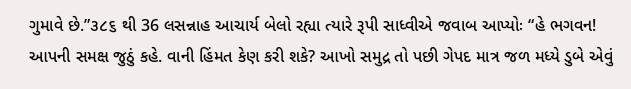ગુમાવે છે.”૩૮૬ થી 36 લસન્નાહ આચાર્ય બેલો રહ્યા ત્યારે રૂપી સાધ્વીએ જવાબ આપ્યોઃ “હે ભગવન! આપની સમક્ષ જુઠું કહે. વાની હિંમત કેણ કરી શકે? આખો સમુદ્ર તો પછી ગેપદ માત્ર જળ મધ્યે ડુબે એવું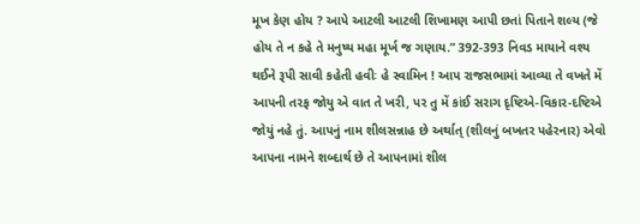મૂખ કેણ હોય ? આપે આટલી આટલી શિખામણ આપી છતાં પિતાને શલ્ય (જે હોય તે ન કહે તે મનુષ્ય મહા મૂર્ખ જ ગણાય.” 392-393 નિવડ માયાને વશ્ય થઈને રૂપી સાવી કહેતી હવીઃ હે સ્વામિન ! આપ રાજસભામાં આવ્યા તે વખતે મેં આપની તરફ જોયુ એ વાત તે ખરી, પર તુ મેં કાંઈ સરાગ દૃષ્ટિએ-વિકાર-દષ્ટિએ જોયું નહે તું. આપનું નામ શીલસન્નાહ છે અર્થાત્ (શીલનું બખતર પહેરનાર) એવો આપના નામને શબ્દાર્થ છે તે આપનામાં શીલ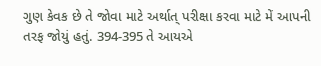ગુણ કેવક છે તે જોવા માટે અર્થાત્ પરીક્ષા કરવા માટે મેં આપની તરફ જોયું હતું. 394-395 તે આયએ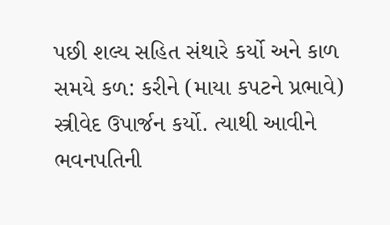પછી શલ્ય સહિત સંથારે કર્યો અને કાળ સમયે કળ: કરીને (માયા કપટને પ્રભાવે) સ્ત્રીવેદ ઉપાર્જન કર્યો. ત્યાથી આવીને ભવનપતિની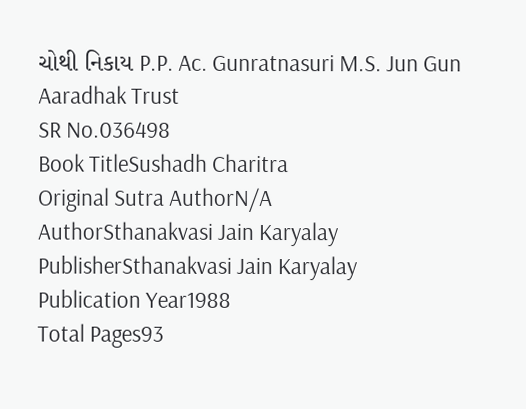ચોથી નિકાય P.P. Ac. Gunratnasuri M.S. Jun Gun Aaradhak Trust
SR No.036498
Book TitleSushadh Charitra
Original Sutra AuthorN/A
AuthorSthanakvasi Jain Karyalay
PublisherSthanakvasi Jain Karyalay
Publication Year1988
Total Pages93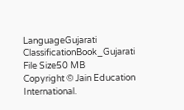LanguageGujarati
ClassificationBook_Gujarati
File Size50 MB
Copyright © Jain Education International.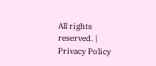All rights reserved. | Privacy Policy